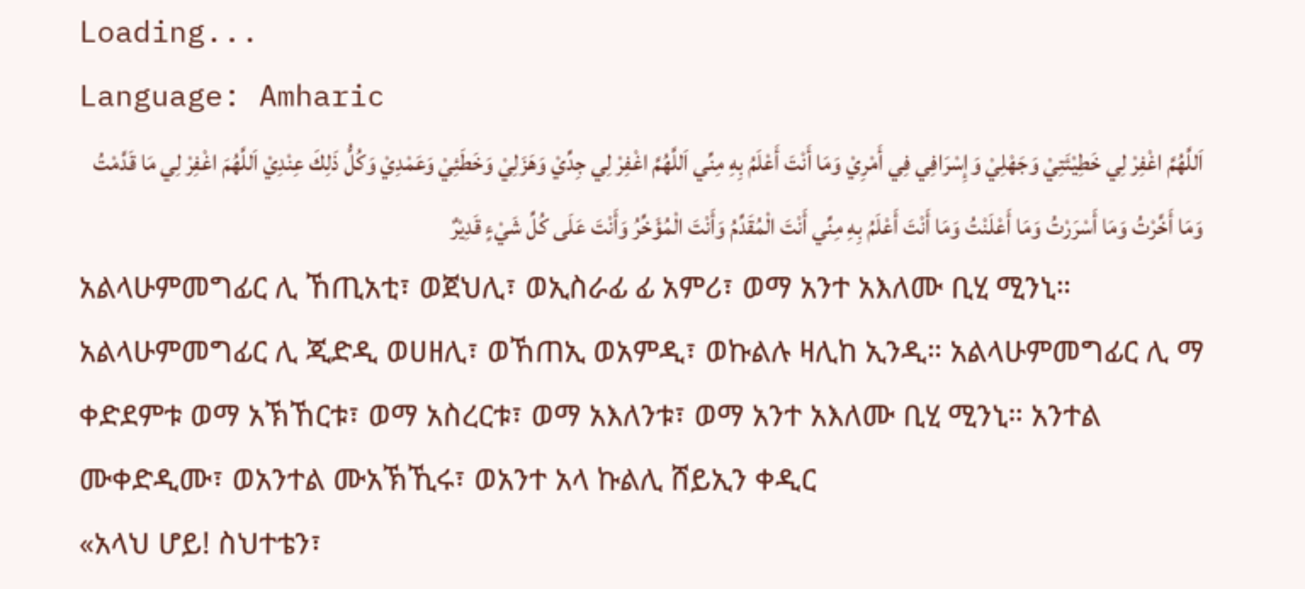Loading...
Language: Amharic
اَللَّهُمَّ اغْفِرْ لِي خَطِيْئَتِيْ وَجَهْلِيْ وَإِسْرَافِي فِي أَمْرِيْ وَمَا أَنْتَ أَعْلَمُ بِهِ مِنِّي اَللَّهُمَّ اغْفِرْ لِي جِدِّيْ وَهَزَلِيْ وَخَطَئِيْ وَعَمْدِيْ وَكُلُّ ذَلِكَ عِنْدِيْ اَللَّهُمَ اغْفِرْ لِي مَا قَدَّمْتُ وَمَا أَخَّرْتُ وَمَا أَسْرَرْتُ وَمَا أَعْلَنْتُ وَمَا أَنْتَ أَعْلَمُ بِهِ مِنِّي أَنْتَ الْمُقَدِّمُ وَأَنْتَ الْمُؤَخِّرُ وَأَنْتَ عَلَى كُلِّ شَيْءٍ قَدِيْرٌ
አልላሁምመግፊር ሊ ኸጢአቲ፣ ወጀህሊ፣ ወኢስራፊ ፊ አምሪ፣ ወማ አንተ አእለሙ ቢሂ ሚንኒ። አልላሁምመግፊር ሊ ጂድዲ ወሀዘሊ፣ ወኸጠኢ ወአምዲ፣ ወኩልሉ ዛሊከ ኢንዲ። አልላሁምመግፊር ሊ ማ ቀድደምቱ ወማ አኽኸርቱ፣ ወማ አስረርቱ፣ ወማ አእለንቱ፣ ወማ አንተ አእለሙ ቢሂ ሚንኒ። አንተል ሙቀድዲሙ፣ ወአንተል ሙአኽኺሩ፣ ወአንተ አላ ኩልሊ ሸይኢን ቀዲር
«አላህ ሆይ! ስህተቴን፣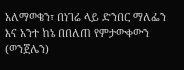አለማወቄን፣ በነገሬ ላይ ድንበር ማለፌን እና አንተ ከኔ በበለጠ የምታውቀውን (ወንጀሌን)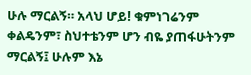ሁሉ ማርልኝ። አላህ ሆይ! ቁምነገሬንም ቀልዴንም፣ ስህተቴንም ሆን ብዬ ያጠፋሁትንም ማርልኝ፤ ሁሉም እኔ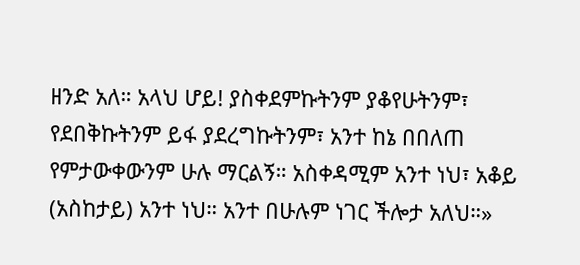ዘንድ አለ። አላህ ሆይ! ያስቀደምኩትንም ያቆየሁትንም፣ የደበቅኩትንም ይፋ ያደረግኩትንም፣ አንተ ከኔ በበለጠ የምታውቀውንም ሁሉ ማርልኝ። አስቀዳሚም አንተ ነህ፣ አቆይ (አስከታይ) አንተ ነህ። አንተ በሁሉም ነገር ችሎታ አለህ።»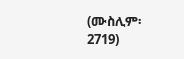(ሙስሊም፡ 2719)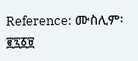Reference: ሙስሊም፡ ፪፯፩፱